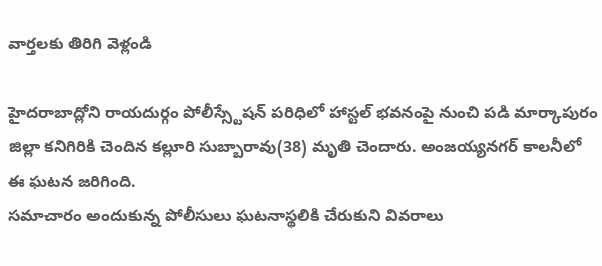వార్తలకు తిరిగి వెళ్లండి

హైదరాబాద్లోని రాయదుర్గం పోలీస్స్టేషన్ పరిధిలో హాస్టల్ భవనంపై నుంచి పడి మార్కాపురం జిల్లా కనిగిరికి చెందిన కల్లూరి సుబ్బారావు(38) మృతి చెందారు. అంజయ్యనగర్ కాలనీలో ఈ ఘటన జరిగింది.
సమాచారం అందుకున్న పోలీసులు ఘటనాస్థలికి చేరుకుని వివరాలు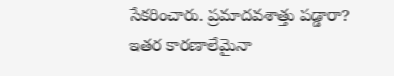సేకరించారు. ప్రమాదవశాత్తు పడ్డారా? ఇతర కారణాలేమైనా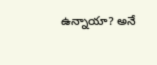ఉన్నాయా? అనే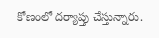కోణంలో దర్యాప్తు చేస్తున్నారు.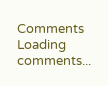Comments
Loading comments...